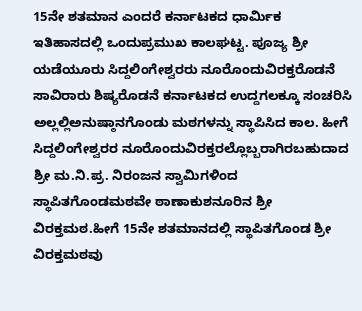15ನೇ ಶತಮಾನ ಎಂದರೆ ಕರ್ನಾಟಕದ ಧಾರ್ಮಿಕ ಇತಿಹಾಸದಲ್ಲಿ ಒಂದುಪ್ರಮುಖ ಕಾಲಘಟ್ಟ. ಪೂಜ್ಯ ಶ್ರೀ ಯಡೆಯೂರು ಸಿದ್ದಲಿಂಗೇಶ್ವರರು ನೂರೊಂದುವಿರಕ್ತರೊಡನೆ ಸಾವಿರಾರು ಶಿಷ್ಯರೊಡನೆ ಕರ್ನಾಟಕದ ಉದ್ದಗಲಕ್ಕೂ ಸಂಚರಿಸಿ ಅಲ್ಲಲ್ಲಿಅನುಷ್ಠಾನಗೊಂಡು ಮಠಗಳನ್ನು ಸ್ಥಾಪಿಸಿದ ಕಾಲ. ಹೀಗೆ ಸಿದ್ದಲಿಂಗೇಶ್ವರರ ನೂರೊಂದುವಿರಕ್ತರಲ್ಲೊಬ್ಬರಾಗಿರಬಹುದಾದ ಶ್ರೀ ಮ.ನಿ.ಪ್ರ. ನಿರಂಜನ ಸ್ವಾಮಿಗಳಿಂದ ಸ್ಥಾಪಿತಗೊಂಡಮಠವೇ ಠಾಣಾಕುಶನೂರಿನ ಶ್ರೀ ವಿರಕ್ತಮಠ.ಹೀಗೆ 15ನೇ ಶತಮಾನದಲ್ಲಿ ಸ್ಥಾಪಿತಗೊಂಡ ಶ್ರೀ ವಿರಕ್ತಮಠವು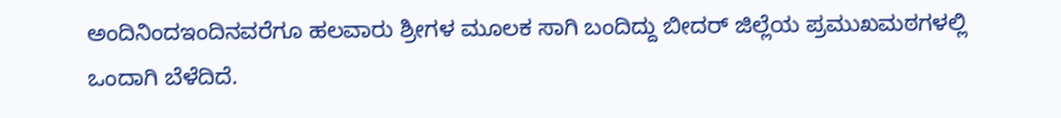ಅಂದಿನಿಂದಇಂದಿನವರೆಗೂ ಹಲವಾರು ಶ್ರೀಗಳ ಮೂಲಕ ಸಾಗಿ ಬಂದಿದ್ದು ಬೀದರ್ ಜಿಲ್ಲೆಯ ಪ್ರಮುಖಮಠಗಳಲ್ಲಿ ಒಂದಾಗಿ ಬೆಳೆದಿದೆ.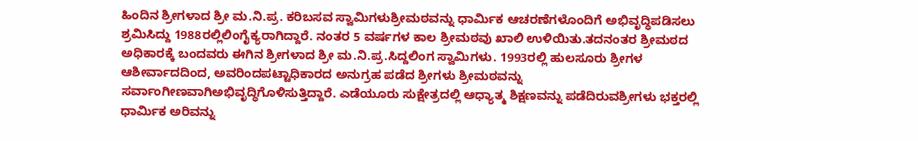ಹಿಂದಿನ ಶ್ರೀಗಳಾದ ಶ್ರೀ ಮ.ನಿ.ಪ್ರ. ಕರಿಬಸವ ಸ್ವಾಮಿಗಳುಶ್ರೀಮಠವನ್ನು ಧಾರ್ಮಿಕ ಆಚರಣೆಗಳೊಂದಿಗೆ ಅಭಿವೃದ್ಧಿಪಡಿಸಲು ಶ್ರಮಿಸಿದ್ದು 1988ರಲ್ಲಿಲಿಂಗೈಕ್ಯರಾಗಿದ್ದಾರೆ. ನಂತರ 5 ವರ್ಷಗಳ ಕಾಲ ಶ್ರೀಮಠವು ಖಾಲಿ ಉಳಿಯಿತು.ತದನಂತರ ಶ್ರೀಮಠದ ಅಧಿಕಾರಕ್ಕೆ ಬಂದವರು ಈಗಿನ ಶ್ರೀಗಳಾದ ಶ್ರೀ ಮ.ನಿ.ಪ್ರ.ಸಿದ್ದಲಿಂಗ ಸ್ವಾಮಿಗಳು. 1993ರಲ್ಲಿ ಹುಲಸೂರು ಶ್ರೀಗಳ ಆಶೀರ್ವಾದದಿಂದ, ಅವರಿಂದಪಟ್ಟಾಧಿಕಾರದ ಅನುಗ್ರಹ ಪಡೆದ ಶ್ರೀಗಳು ಶ್ರೀಮಠವನ್ನು ಸರ್ವಾಂಗೀಣವಾಗಿಅಭಿವೃದ್ಧಿಗೊಳಿಸುತ್ತಿದ್ದಾರೆ. ಎಡೆಯೂರು ಸುಕ್ಷೇತ್ರದಲ್ಲಿ ಆಧ್ಯಾತ್ಮ ಶಿಕ್ಷಣವನ್ನು ಪಡೆದಿರುವಶ್ರೀಗಳು ಭಕ್ತರಲ್ಲಿ ಧಾರ್ಮಿಕ ಅರಿವನ್ನು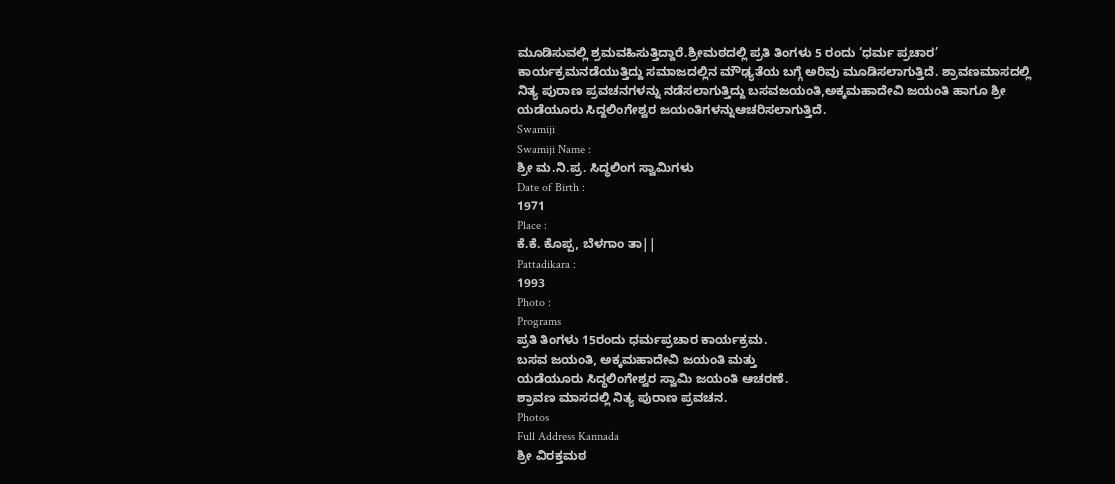ಮೂಡಿಸುವಲ್ಲಿ ಶ್ರಮವಹಿಸುತ್ತಿದ್ದಾರೆ.ಶ್ರೀಮಠದಲ್ಲಿ ಪ್ರತಿ ತಿಂಗಳು 5 ರಂದು ‘ಧರ್ಮ ಪ್ರಚಾರ’ ಕಾರ್ಯಕ್ರಮನಡೆಯುತ್ತಿದ್ದು ಸಮಾಜದಲ್ಲಿನ ಮೌಢ್ಯತೆಯ ಬಗ್ಗೆ ಅರಿವು ಮೂಡಿಸಲಾಗುತ್ತಿದೆ. ಶ್ರಾವಣಮಾಸದಲ್ಲಿ ನಿತ್ಯ ಪುರಾಣ ಪ್ರವಚನಗಳನ್ನು ನಡೆಸಲಾಗುತ್ತಿದ್ದು ಬಸವಜಯಂತಿ,ಅಕ್ಕಮಹಾದೇವಿ ಜಯಂತಿ ಹಾಗೂ ಶ್ರೀ ಯಡೆಯೂರು ಸಿದ್ದಲಿಂಗೇಶ್ವರ ಜಯಂತಿಗಳನ್ನುಆಚರಿಸಲಾಗುತ್ತಿದೆ.
Swamiji
Swamiji Name :
ಶ್ರೀ ಮ.ನಿ.ಪ್ರ. ಸಿದ್ಧಲಿಂಗ ಸ್ವಾಮಿಗಳು
Date of Birth :
1971
Place :
ಕೆ.ಕೆ. ಕೊಪ್ಪ, ಬೆಳಗಾಂ ತಾ||
Pattadikara :
1993
Photo :
Programs
ಪ್ರತಿ ತಿಂಗಳು 15ರಂದು ಧರ್ಮಪ್ರಚಾರ ಕಾರ್ಯಕ್ರಮ.
ಬಸವ ಜಯಂತಿ, ಅಕ್ಕಮಹಾದೇವಿ ಜಯಂತಿ ಮತ್ತು
ಯಡೆಯೂರು ಸಿದ್ಧಲಿಂಗೇಶ್ವರ ಸ್ವಾಮಿ ಜಯಂತಿ ಆಚರಣೆ.
ಶ್ರಾವಣ ಮಾಸದಲ್ಲಿ ನಿತ್ಯ ಪುರಾಣ ಪ್ರವಚನ.
Photos
Full Address Kannada
ಶ್ರೀ ವಿರಕ್ತಮಠ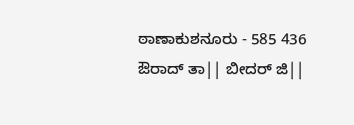ಠಾಣಾಕುಶನೂರು - 585 436
ಔರಾದ್ ತಾ|| ಬೀದರ್ ಜಿ||